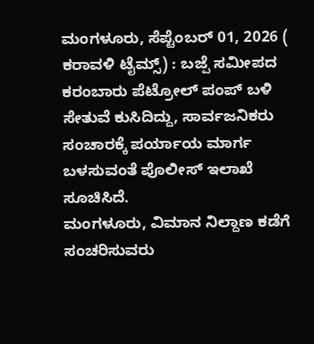ಮಂಗಳೂರು, ಸೆಪ್ಟೆಂಬರ್ 01, 2026 ( ಕರಾವಳಿ ಟೈಮ್ಸ್) : ಬಜ್ಪೆ ಸಮೀಪದ ಕರಂಬಾರು ಪೆಟ್ರೋಲ್ ಪಂಪ್ ಬಳಿ ಸೇತುವೆ ಕುಸಿದಿದ್ದು, ಸಾರ್ವಜನಿಕರು ಸಂಚಾರಕ್ಕೆ ಪರ್ಯಾಯ ಮಾರ್ಗ ಬಳಸುವಂತೆ ಪೊಲೀಸ್ ಇಲಾಖೆ ಸೂಚಿಸಿದೆ.
ಮಂಗಳೂರು, ವಿಮಾನ ನಿಲ್ದಾಣ ಕಡೆಗೆ ಸಂಚರಿಸುವರು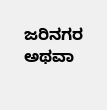ಜರಿನಗರ ಅಥವಾ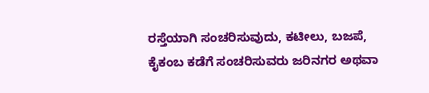ರಸ್ತೆಯಾಗಿ ಸಂಚರಿಸುವುದು, ಕಟೀಲು, ಬಜಪೆ, ಕೈಕಂಬ ಕಡೆಗೆ ಸಂಚರಿಸುವರು ಜರಿನಗರ ಅಥವಾ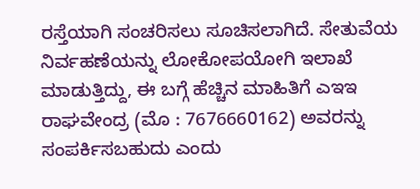ರಸ್ತೆಯಾಗಿ ಸಂಚರಿಸಲು ಸೂಚಿಸಲಾಗಿದೆ. ಸೇತುವೆಯ ನಿರ್ವಹಣೆಯನ್ನು ಲೋಕೋಪಯೋಗಿ ಇಲಾಖೆ ಮಾಡುತ್ತಿದ್ದು, ಈ ಬಗ್ಗೆ ಹೆಚ್ಚಿನ ಮಾಹಿತಿಗೆ ಎಇಇ ರಾಘವೇಂದ್ರ (ಮೊ : 7676660162) ಅವರನ್ನು ಸಂಪರ್ಕಿಸಬಹುದು ಎಂದು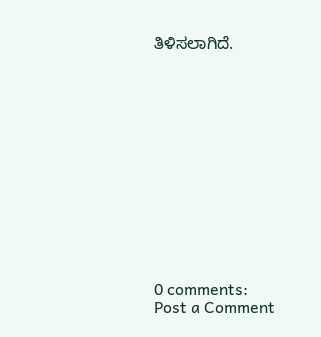ತಿಳಿಸಲಾಗಿದೆ.













0 comments:
Post a Comment